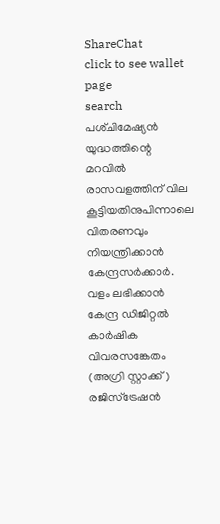ShareChat
click to see wallet page
search
പശ്‌ചിമേഷ്യൻ യുദ്ധത്തിന്റെ മറവിൽ രാസവളത്തിന്‌ വില കൂട്ടിയതിനുപിന്നാലെ വിതരണവും നിയന്ത്രിക്കാൻ കേന്ദ്രസർക്കാർ. വളം ലഭിക്കാൻ കേന്ദ്ര ഡിജിറ്റൽ കാർഷിക വിവരസങ്കേതം (അഗ്രി സ്റ്റാക്ക്‌) രജിസ്ട്രേഷൻ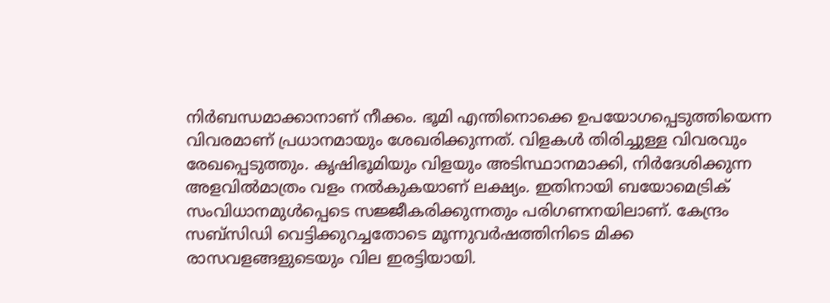നിർബന്ധമാക്കാനാണ്‌ നീക്കം. ഭൂമി എന്തിനൊക്കെ ഉപയോഗപ്പെടുത്തിയെന്ന വിവരമാണ്‌ പ്രധാനമായും ശേഖരിക്കുന്നത്‌. വിളകൾ തിരിച്ചുള്ള വിവരവും രേഖപ്പെടുത്തും. കൃഷിഭൂമിയും വിളയും അടിസ്ഥാനമാക്കി, നിർദേശിക്കുന്ന അളവിൽമാത്രം വളം നൽകുകയാണ്‌ ലക്ഷ്യം. ഇതിനായി ബയോമെട്രിക്‌ സംവിധാനമുൾപ്പെടെ സജ്ജീകരിക്കുന്നതും പരിഗണനയിലാണ്‌. കേന്ദ്രം സബ്‌സിഡി വെട്ടിക്കുറച്ചതോടെ മൂന്നുവര്‍ഷത്തിനിടെ മിക്ക രാസവളങ്ങളുടെയും വില ഇരട്ടിയായി.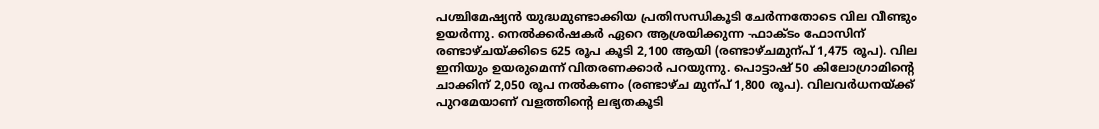പശ്ചിമേഷ്യൻ യുദ്ധമുണ്ടാക്കിയ പ്രതിസന്ധികൂടി ചേർന്നതോടെ വില വീണ്ടും ഉയർന്നു. നെൽക്കർഷകർ ഏറെ ആശ്രയിക്കുന്ന -ഫാക്‌ടം ഫോസിന്‌ രണ്ടാഴ്‌ചയ്‌ക്കിടെ 625 രൂപ കൂടി 2,100 ആയി (രണ്ടാഴ്‌ചമുന്പ്‌ 1,475 രൂപ). വില ഇനിയും ഉയരുമെന്ന്‌ വിതരണക്കാർ പറയുന്നു. പൊട്ടാഷ്‌ 50 കിലോഗ്രാമിന്റെ ചാക്കിന് 2,050 രൂപ നൽകണം (രണ്ടാഴ്‌ച മുന്പ്‌ 1,800 രൂപ). വിലവർധനയ്‌ക്ക്‌ പുറമേയാണ്‌ വളത്തിന്റെ ലഭ്യതകൂടി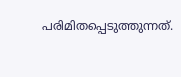പരിമിതപ്പെടുത്തുന്നത്‌.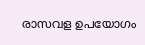രാസവള ഉപയോഗം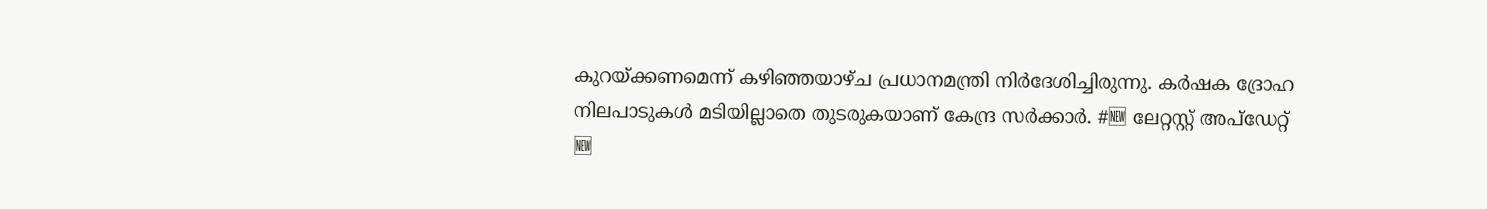കുറയ്‌ക്കണമെന്ന്‌ കഴിഞ്ഞയാഴ്‌ച പ്രധാനമന്ത്രി നിർദേശിച്ചിരുന്നു. കർഷക ദ്രോഹ നിലപാടുകൾ മടിയില്ലാതെ തുടരുകയാണ് കേന്ദ്ര സർക്കാർ. #🆕 ലേറ്റസ്റ്റ് അപ്ഡേറ്റ്
🆕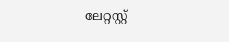ലേറ്റസ്റ്റ്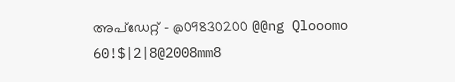അപ്ഡേറ്റ് - @09830200 @@ng Qlooomo 60!$|2|8@2008mm8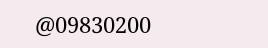@09830200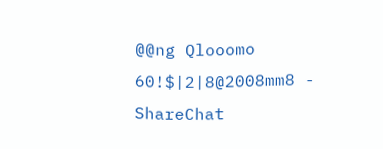@@ng Qlooomo 60!$|2|8@2008mm8 - ShareChat